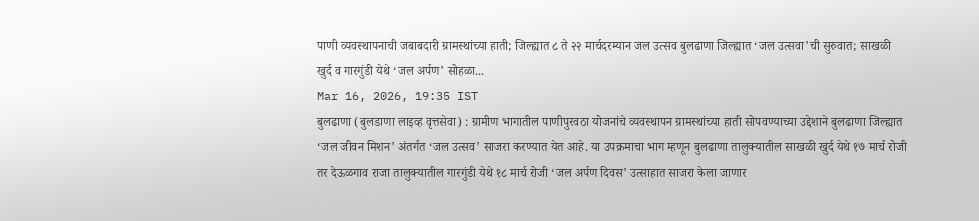पाणी व्यवस्थापनाची जबाबदारी ग्रामस्थांच्या हाती; जिल्ह्यात ८ ते २२ मार्चदरम्यान जल उत्सव बुलढाणा जिल्ह्यात ‘जल उत्सवा’ची सुरुवात; साखळी खुर्द व गारगुंडी येथे ‘जल अर्पण’ सोहळा...
Mar 16, 2026, 19:35 IST
बुलढाणा (बुलडाणा लाइव्ह वृत्तसेवा) : ग्रामीण भागातील पाणीपुरवठा योजनांचे व्यवस्थापन ग्रामस्थांच्या हाती सोपवण्याच्या उद्देशाने बुलढाणा जिल्ह्यात ‘जल जीवन मिशन’ अंतर्गत ‘जल उत्सव’ साजरा करण्यात येत आहे. या उपक्रमाचा भाग म्हणून बुलढाणा तालुक्यातील साखळी खुर्द येथे १७ मार्च रोजी तर देऊळगाव राजा तालुक्यातील गारगुंडी येथे १८ मार्च रोजी ‘जल अर्पण दिवस’ उत्साहात साजरा केला जाणार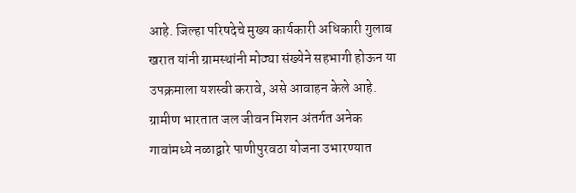आहे. जिल्हा परिषदेचे मुख्य कार्यकारी अधिकारी गुलाब खरात यांनी ग्रामस्थांनी मोठ्या संख्येने सहभागी होऊन या उपक्रमाला यशस्वी करावे, असे आवाहन केले आहे.
ग्रामीण भारतात जल जीवन मिशन अंतर्गत अनेक गावांमध्ये नळाद्वारे पाणीपुरवठा योजना उभारण्यात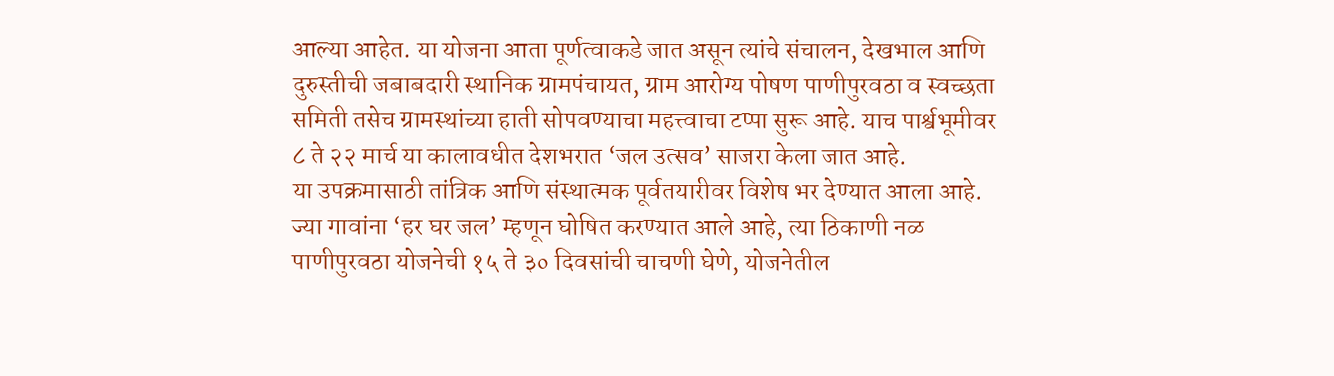आल्या आहेत. या योजना आता पूर्णत्वाकडे जात असून त्यांचे संचालन, देखभाल आणि दुरुस्तीची जबाबदारी स्थानिक ग्रामपंचायत, ग्राम आरोग्य पोषण पाणीपुरवठा व स्वच्छता समिती तसेच ग्रामस्थांच्या हाती सोपवण्याचा महत्त्वाचा टप्पा सुरू आहे. याच पार्श्वभूमीवर ८ ते २२ मार्च या कालावधीत देशभरात ‘जल उत्सव’ साजरा केला जात आहे.
या उपक्रमासाठी तांत्रिक आणि संस्थात्मक पूर्वतयारीवर विशेष भर देण्यात आला आहे. ज्या गावांना ‘हर घर जल’ म्हणून घोषित करण्यात आले आहे, त्या ठिकाणी नळ पाणीपुरवठा योजनेची १५ ते ३० दिवसांची चाचणी घेणे, योजनेतील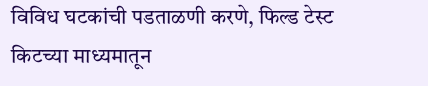विविध घटकांची पडताळणी करणे, फिल्ड टेस्ट किटच्या माध्यमातून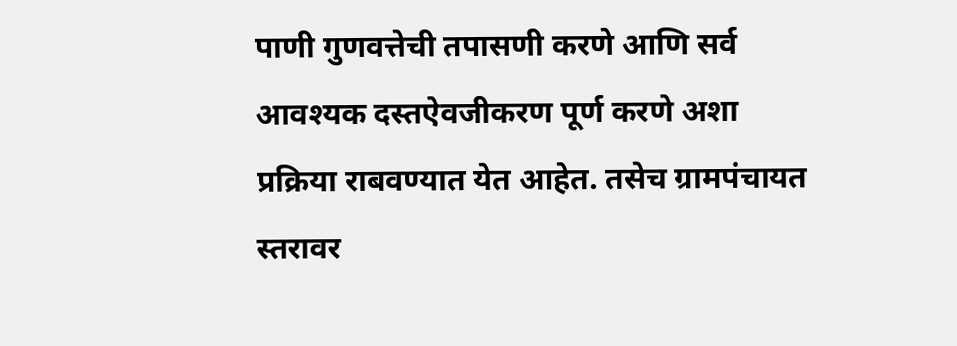पाणी गुणवत्तेची तपासणी करणे आणि सर्व आवश्यक दस्तऐवजीकरण पूर्ण करणे अशा प्रक्रिया राबवण्यात येत आहेत. तसेच ग्रामपंचायत स्तरावर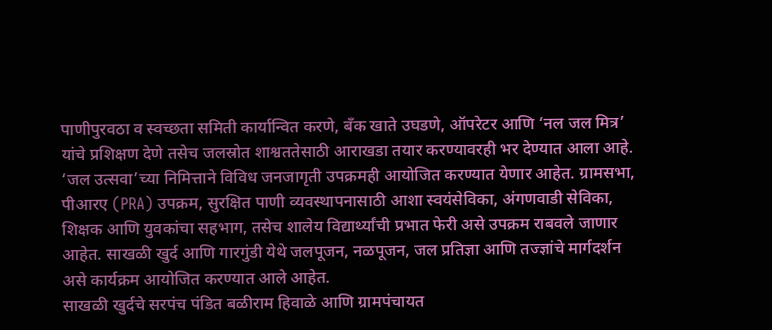पाणीपुरवठा व स्वच्छता समिती कार्यान्वित करणे, बँक खाते उघडणे, ऑपरेटर आणि ‘नल जल मित्र’ यांचे प्रशिक्षण देणे तसेच जलस्रोत शाश्वततेसाठी आराखडा तयार करण्यावरही भर देण्यात आला आहे.
‘जल उत्सवा’च्या निमित्ताने विविध जनजागृती उपक्रमही आयोजित करण्यात येणार आहेत. ग्रामसभा, पीआरए (PRA) उपक्रम, सुरक्षित पाणी व्यवस्थापनासाठी आशा स्वयंसेविका, अंगणवाडी सेविका, शिक्षक आणि युवकांचा सहभाग, तसेच शालेय विद्यार्थ्यांची प्रभात फेरी असे उपक्रम राबवले जाणार आहेत. साखळी खुर्द आणि गारगुंडी येथे जलपूजन, नळपूजन, जल प्रतिज्ञा आणि तज्ज्ञांचे मार्गदर्शन असे कार्यक्रम आयोजित करण्यात आले आहेत.
साखळी खुर्दचे सरपंच पंडित बळीराम हिवाळे आणि ग्रामपंचायत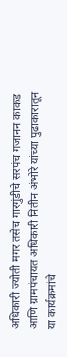अधिकारी ज्योती मगर तसेच गारगुंडीचे सरपंच गजानन काकड आणि ग्रामपंचायत अधिकारी नितीन अंभोरे यांच्या पुढाकारातून या कार्यक्रमांचे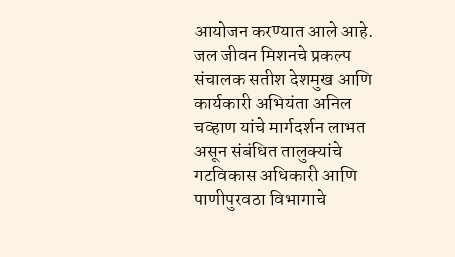आयोजन करण्यात आले आहे. जल जीवन मिशनचे प्रकल्प संचालक सतीश देशमुख आणि कार्यकारी अभियंता अनिल चव्हाण यांचे मार्गदर्शन लाभत असून संबंधित तालुक्यांचे गटविकास अधिकारी आणि पाणीपुरवठा विभागाचे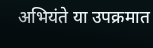अभियंते या उपक्रमात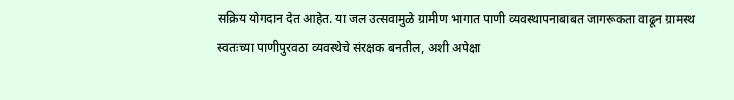सक्रिय योगदान देत आहेत. या जल उत्सवामुळे ग्रामीण भागात पाणी व्यवस्थापनाबाबत जागरूकता वाढून ग्रामस्थ स्वतःच्या पाणीपुरवठा व्यवस्थेचे संरक्षक बनतील, अशी अपेक्षा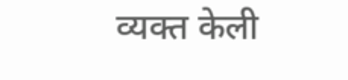व्यक्त केली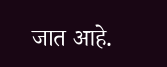जात आहे.